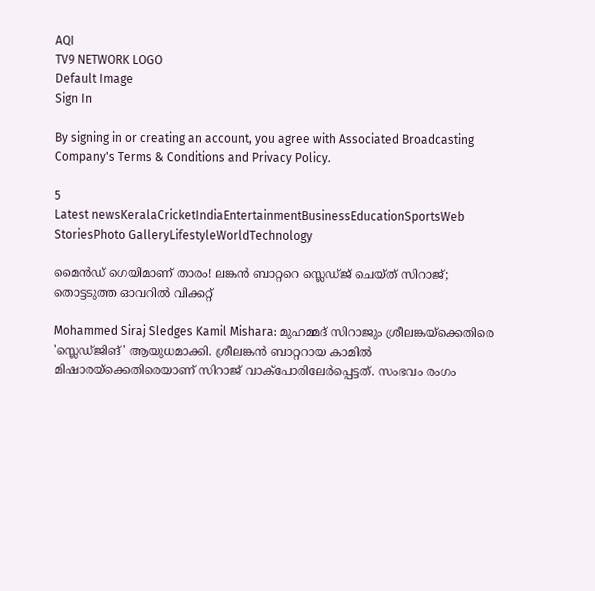AQI
TV9 NETWORK LOGO
Default Image
Sign In

By signing in or creating an account, you agree with Associated Broadcasting Company's Terms & Conditions and Privacy Policy.

5
Latest newsKeralaCricketIndiaEntertainmentBusinessEducationSportsWeb StoriesPhoto GalleryLifestyleWorldTechnology

മൈന്‍ഡ് ഗെയിമാണ് താരം! ലങ്കന്‍ ബാറ്ററെ സ്ലെഡ്ജ് ചെയ്ത് സിറാജ്; തൊട്ടടുത്ത ഓവറില്‍ വിക്കറ്റ്‌

Mohammed Siraj Sledges Kamil Mishara: മുഹമ്മദ് സിറാജും ശ്രീലങ്കയ്‌ക്കെതിരെ 'സ്ലെഡ്ജിങ്' ആയുധമാക്കി. ശ്രീലങ്കൻ ബാറ്ററായ കാമിൽ മിഷാരയ്‌ക്കെതിരെയാണ് സിറാജ് വാക്പോരിലേർപ്പെട്ടത്. സംഭവം രംഗം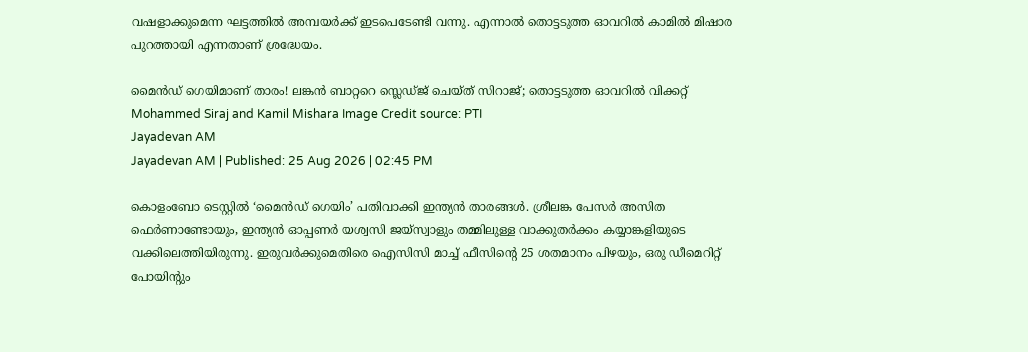വഷളാക്കുമെന്ന ഘട്ടത്തിൽ അമ്പയർക്ക് ഇടപെടേണ്ടി വന്നു. എന്നാല്‍ തൊട്ടടുത്ത ഓവറില്‍ കാമില്‍ മിഷാര പുറത്തായി എന്നതാണ് ശ്രദ്ധേയം.

മൈന്‍ഡ് ഗെയിമാണ് താരം! ലങ്കന്‍ ബാറ്ററെ സ്ലെഡ്ജ് ചെയ്ത് സിറാജ്; തൊട്ടടുത്ത ഓവറില്‍ വിക്കറ്റ്‌
Mohammed Siraj and Kamil Mishara Image Credit source: PTI
Jayadevan AM
Jayadevan AM | Published: 25 Aug 2026 | 02:45 PM

കൊളംബോ ടെസ്റ്റില്‍ ‘മൈന്‍ഡ് ഗെയിം’ പതിവാക്കി ഇന്ത്യന്‍ താരങ്ങള്‍. ശ്രീലങ്ക പേസര്‍ അസിത ഫെര്‍ണാണ്ടോയും, ഇന്ത്യന്‍ ഓപ്പണര്‍ യശ്വസി ജയ്‌സ്വാളും തമ്മിലുള്ള വാക്കുതര്‍ക്കം കയ്യാങ്കളിയുടെ വക്കിലെത്തിയിരുന്നു. ഇരുവര്‍ക്കുമെതിരെ ഐസിസി മാച്ച് ഫീസിന്റെ 25 ശതമാനം പിഴയും, ഒരു ഡീമെറിറ്റ് പോയിന്റും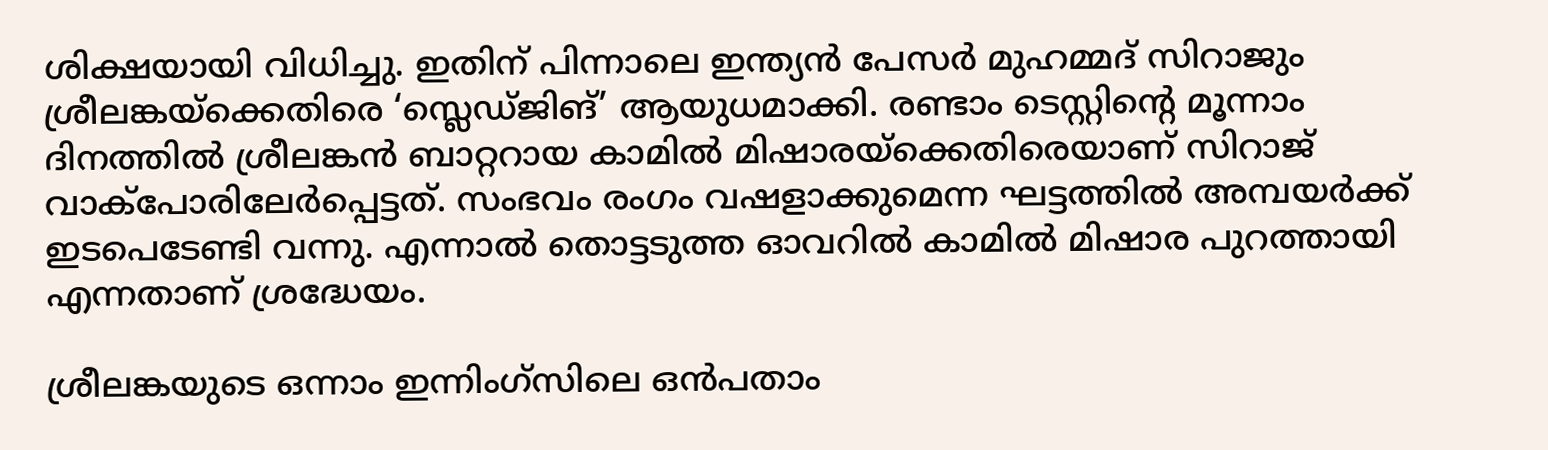ശിക്ഷയായി വിധിച്ചു. ഇതിന് പിന്നാലെ ഇന്ത്യന്‍ പേസര്‍ മുഹമ്മദ് സിറാജും ശ്രീലങ്കയ്‌ക്കെതിരെ ‘സ്ലെഡ്ജിങ്’ ആയുധമാക്കി. രണ്ടാം ടെസ്റ്റിന്റെ മൂന്നാം ദിനത്തിൽ ശ്രീലങ്കൻ ബാറ്ററായ കാമിൽ മിഷാരയ്‌ക്കെതിരെയാണ് സിറാജ് വാക്പോരിലേർപ്പെട്ടത്. സംഭവം രംഗം വഷളാക്കുമെന്ന ഘട്ടത്തിൽ അമ്പയർക്ക് ഇടപെടേണ്ടി വന്നു. എന്നാല്‍ തൊട്ടടുത്ത ഓവറില്‍ കാമില്‍ മിഷാര പുറത്തായി എന്നതാണ് ശ്രദ്ധേയം.

ശ്രീലങ്കയുടെ ഒന്നാം ഇന്നിംഗ്സിലെ ഒൻപതാം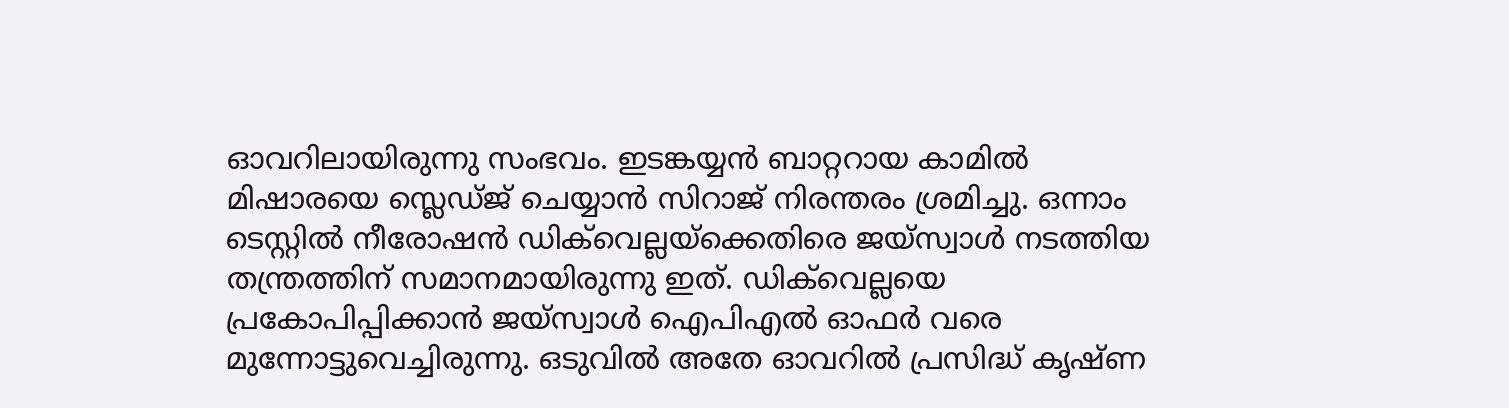ഓവറിലായിരുന്നു സംഭവം. ഇടങ്കയ്യൻ ബാറ്ററായ കാമിൽ മിഷാരയെ സ്ലെഡ്ജ് ചെയ്യാന്‍ സിറാജ് നിരന്തരം ശ്രമിച്ചു. ഒന്നാം ടെസ്റ്റിൽ നീരോഷൻ ഡിക്‌വെല്ലയ്‌ക്കെതിരെ ജയ്‌സ്വാൾ നടത്തിയ തന്ത്രത്തിന് സമാനമായിരുന്നു ഇത്. ഡിക്‌വെല്ലയെ പ്രകോപിപ്പിക്കാൻ ജയ്‌സ്വാൾ ഐപിഎൽ ഓഫർ വരെ മുന്നോട്ടുവെച്ചിരുന്നു. ഒടുവിൽ അതേ ഓവറിൽ പ്രസിദ്ധ് കൃഷ്ണ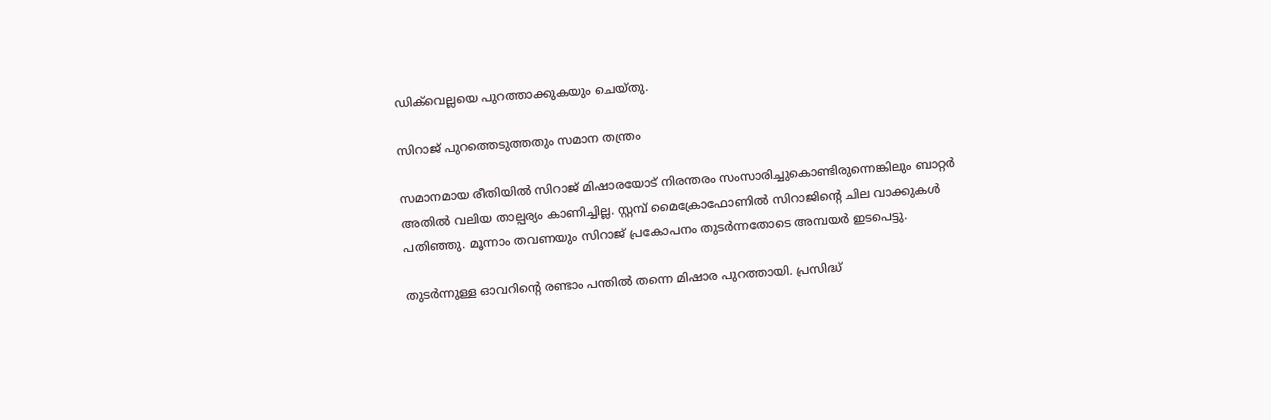ഡിക്‌വെല്ലയെ പുറത്താക്കുകയും ചെയ്തു.

സിറാജ് പുറത്തെടുത്തതും സമാന തന്ത്രം

സമാനമായ രീതിയിൽ സിറാജ് മിഷാരയോട് നിരന്തരം സംസാരിച്ചുകൊണ്ടിരുന്നെങ്കിലും ബാറ്റർ അതിൽ വലിയ താല്പര്യം കാണിച്ചില്ല. സ്റ്റമ്പ് മൈക്രോഫോണിൽ സിറാജിന്റെ ചില വാക്കുകൾ പതിഞ്ഞു. മൂന്നാം തവണയും സിറാജ് പ്രകോപനം തുടർന്നതോടെ അമ്പയർ ഇടപെട്ടു.

തുടർന്നുള്ള ഓവറിന്റെ രണ്ടാം പന്തിൽ തന്നെ മിഷാര പുറത്തായി. പ്രസിദ്ധ്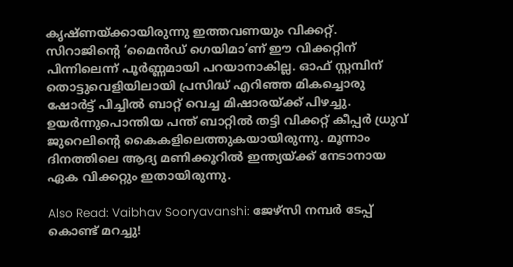കൃഷ്ണയ്ക്കായിരുന്നു ഇത്തവണയും വിക്കറ്റ്. സിറാജിന്റെ ‘മൈന്‍ഡ് ഗെയിമാ’ണ്‌ ഈ വിക്കറ്റിന് പിന്നിലെന്ന് പൂർണ്ണമായി പറയാനാകില്ല. ഓഫ് സ്റ്റമ്പിന് തൊട്ടുവെളിയിലായി പ്രസിദ്ധ് എറിഞ്ഞ മികച്ചൊരു ഷോർട്ട് പിച്ചിൽ ബാറ്റ് വെച്ച മിഷാരയ്ക്ക് പിഴച്ചു. ഉയർന്നുപൊന്തിയ പന്ത് ബാറ്റിൽ തട്ടി വിക്കറ്റ് കീപ്പർ ധ്രുവ് ജുറെലിന്റെ കൈകളിലെത്തുകയായിരുന്നു. മൂന്നാം ദിനത്തിലെ ആദ്യ മണിക്കൂറിൽ ഇന്ത്യയ്ക്ക് നേടാനായ ഏക വിക്കറ്റും ഇതായിരുന്നു.

Also Read: Vaibhav Sooryavanshi: ജേഴ്‌സി നമ്പർ ടേപ്പ് കൊണ്ട് മറച്ചു!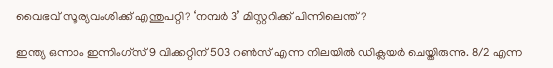വൈഭവ് സൂര്യവംശിക്ക് എന്തുപറ്റി? ‘നമ്പർ 3’ മിസ്റ്ററിക്ക് പിന്നിലെന്ത്?

ഇന്ത്യ ഒന്നാം ഇന്നിംഗ്സ് 9 വിക്കറ്റിന് 503 റൺസ് എന്ന നിലയിൽ ഡിക്ലയർ ചെയ്തിരുന്നു. 8/2 എന്ന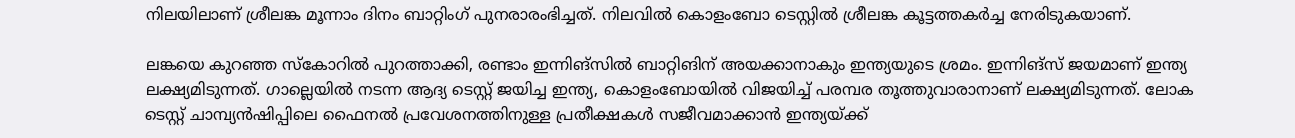നിലയിലാണ് ശ്രീലങ്ക മൂന്നാം ദിനം ബാറ്റിംഗ് പുനരാരംഭിച്ചത്. നിലവില്‍ കൊളംബോ ടെസ്റ്റില്‍ ശ്രീലങ്ക കൂട്ടത്തകര്‍ച്ച നേരിടുകയാണ്.

ലങ്കയെ കുറഞ്ഞ സ്‌കോറില്‍ പുറത്താക്കി, രണ്ടാം ഇന്നിങ്‌സില്‍ ബാറ്റിങിന് അയക്കാനാകും ഇന്ത്യയുടെ ശ്രമം. ഇന്നിങ്‌സ് ജയമാണ് ഇന്ത്യ ലക്ഷ്യമിടുന്നത്. ഗാല്ലെയിൽ നടന്ന ആദ്യ ടെസ്റ്റ് ജയിച്ച ഇന്ത്യ, കൊളംബോയിൽ വിജയിച്ച്‌ പരമ്പര തൂത്തുവാരാനാണ് ലക്ഷ്യമിടുന്നത്. ലോക ടെസ്റ്റ് ചാമ്പ്യന്‍ഷിപ്പിലെ ഫൈനല്‍ പ്രവേശനത്തിനുള്ള പ്രതീക്ഷകള്‍ സജീവമാക്കാന്‍ ഇന്ത്യയ്ക്ക്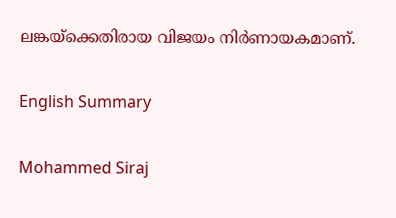ലങ്കയ്‌ക്കെതിരായ വിജയം നിര്‍ണായകമാണ്.

English Summary

Mohammed Siraj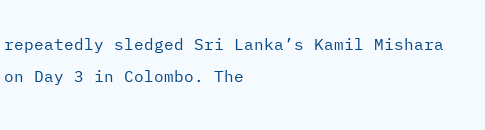repeatedly sledged Sri Lanka’s Kamil Mishara on Day 3 in Colombo. The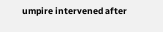umpire intervened after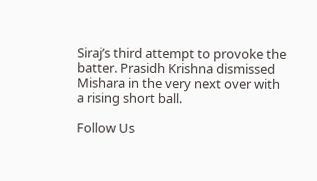Siraj’s third attempt to provoke the batter. Prasidh Krishna dismissed Mishara in the very next over with a rising short ball.

Follow Us